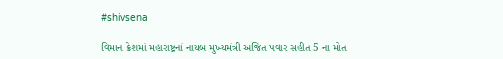#shivsena

વિમાન ક્રેશમાં મહારાષ્ટ્રનાં નાયબ મુખ્યમંત્રી અજિત પવાર સહીત 5 ના મોત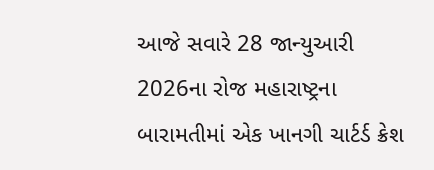આજે સવારે 28 જાન્યુઆરી 2026ના રોજ મહારાષ્ટ્રના બારામતીમાં એક ખાનગી ચાર્ટર્ડ ક્રેશ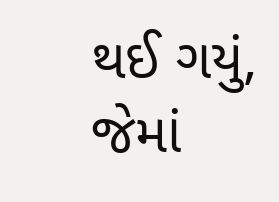થઈ ગયું, જેમાં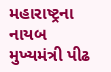મહારાષ્ટ્રના નાયબ મુખ્યમંત્રી પીઢ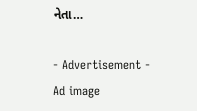નેતા…

- Advertisement -
Ad image